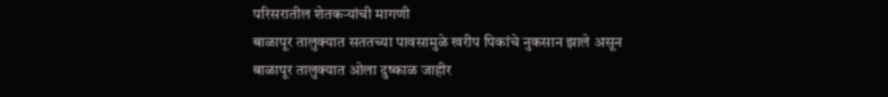परिसरातील शेतकऱ्यांची मागणी
बाळापूर तालुक्यात सततच्या पावसामुळे खरीप पिकांचे नुकसान झाले असून
बाळापूर तालुक्यात ओला दुष्काळ जाहीर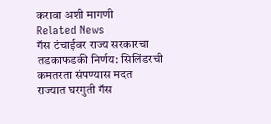करावा अशी मागणी
Related News
गॅस टंचाईवर राज्य सरकारचा तडकाफडकी निर्णय: सिलिंडरची कमतरता संपण्यास मदत
राज्यात घरगुती गॅस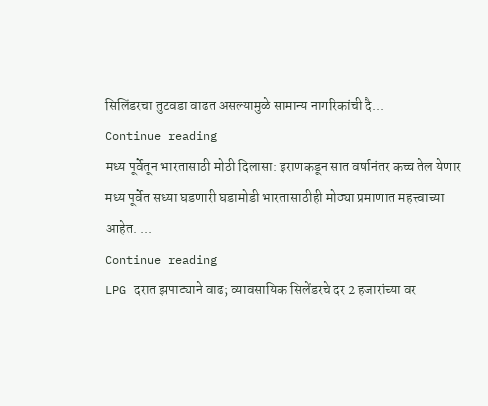सिलिंडरचा तुटवडा वाढत असल्यामुळे सामान्य नागरिकांची दै...
Continue reading
मध्य पूर्वेतून भारतासाठी मोठी दिलासा: इराणकडून सात वर्षानंतर कच्च तेल येणार
मध्य पूर्वेत सध्या घडणारी घडामोडी भारतासाठीही मोठ्या प्रमाणात महत्त्वाच्या आहेत. ...
Continue reading
LPG दरात झपाट्याने वाढ; व्यावसायिक सिलेंडरचे दर 2 हजारांच्या वर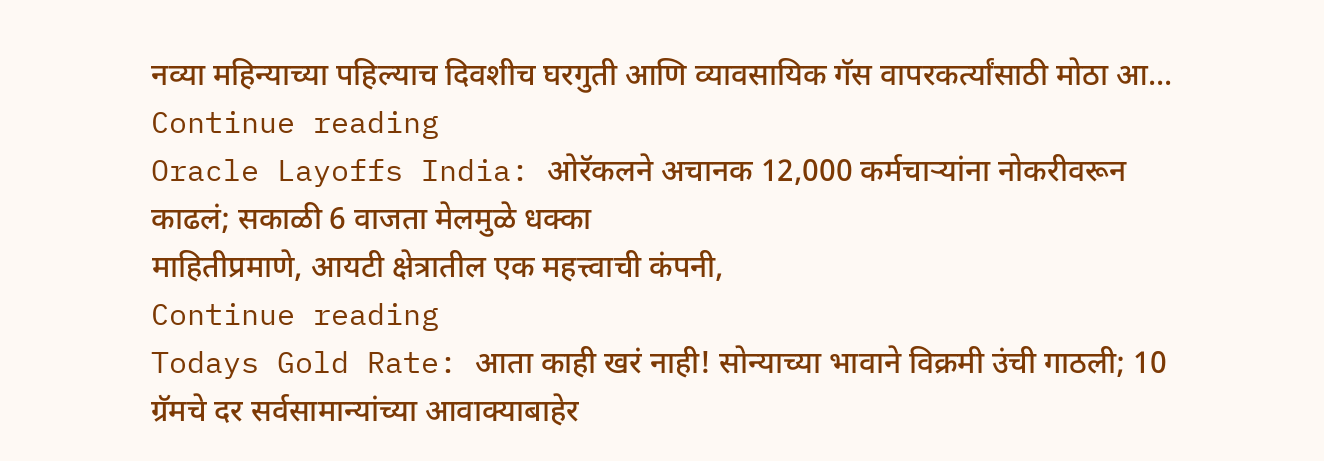नव्या महिन्याच्या पहिल्याच दिवशीच घरगुती आणि व्यावसायिक गॅस वापरकर्त्यांसाठी मोठा आ...
Continue reading
Oracle Layoffs India: ओरॅकलने अचानक 12,000 कर्मचाऱ्यांना नोकरीवरून काढलं; सकाळी 6 वाजता मेलमुळे धक्का
माहितीप्रमाणे, आयटी क्षेत्रातील एक महत्त्वाची कंपनी,
Continue reading
Todays Gold Rate: आता काही खरं नाही! सोन्याच्या भावाने विक्रमी उंची गाठली; 10 ग्रॅमचे दर सर्वसामान्यांच्या आवाक्याबाहेर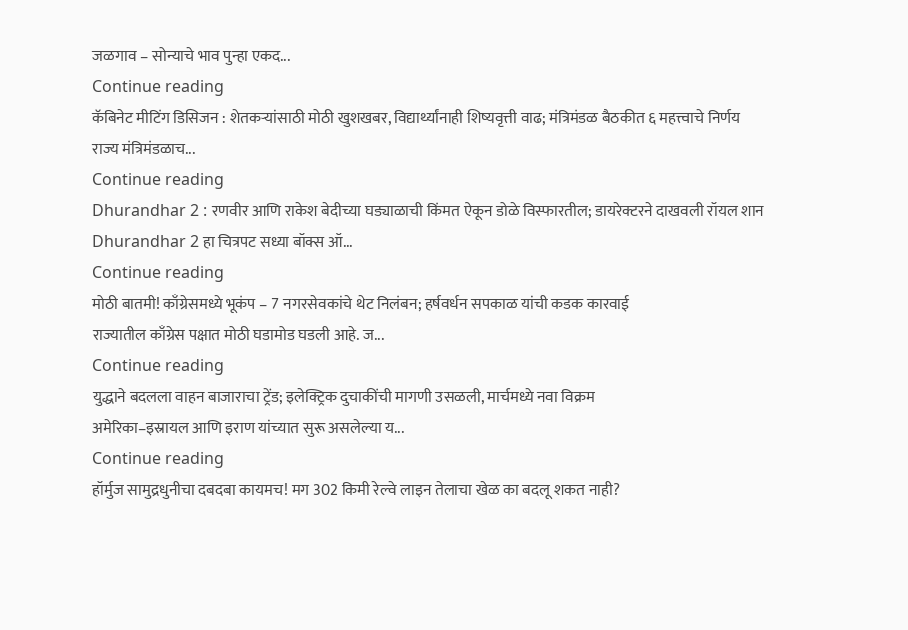जळगाव – सोन्याचे भाव पुन्हा एकद...
Continue reading
कॅबिनेट मीटिंग डिसिजन : शेतकऱ्यांसाठी मोठी खुशखबर, विद्यार्थ्यांनाही शिष्यवृत्ती वाढ; मंत्रिमंडळ बैठकीत ६ महत्त्वाचे निर्णय
राज्य मंत्रिमंडळाच...
Continue reading
Dhurandhar 2 : रणवीर आणि राकेश बेदीच्या घड्याळाची किंमत ऐकून डोळे विस्फारतील; डायरेक्टरने दाखवली रॉयल शान
Dhurandhar 2 हा चित्रपट सध्या बॉक्स ऑ...
Continue reading
मोठी बातमी! काँग्रेसमध्ये भूकंप – 7 नगरसेवकांचे थेट निलंबन; हर्षवर्धन सपकाळ यांची कडक कारवाई
राज्यातील काँग्रेस पक्षात मोठी घडामोड घडली आहे. ज...
Continue reading
युद्धाने बदलला वाहन बाजाराचा ट्रेंड; इलेक्ट्रिक दुचाकींची मागणी उसळली, मार्चमध्ये नवा विक्रम
अमेरिका–इस्रायल आणि इराण यांच्यात सुरू असलेल्या य...
Continue reading
हॉर्मुज सामुद्रधुनीचा दबदबा कायमच! मग 302 किमी रेल्वे लाइन तेलाचा खेळ का बदलू शकत नाही?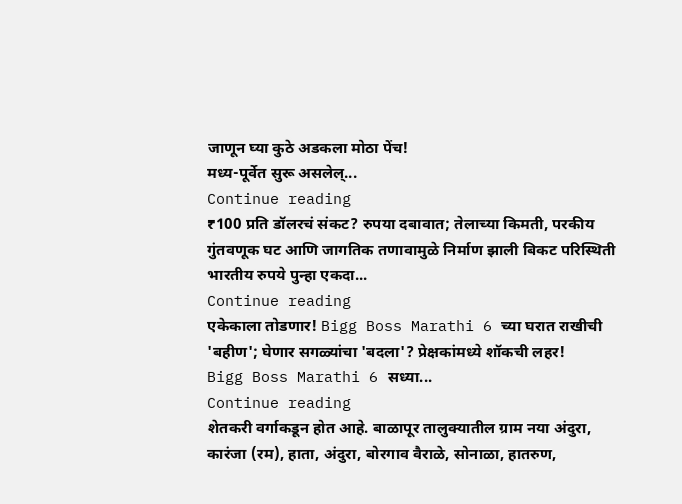जाणून घ्या कुठे अडकला मोठा पेंच!
मध्य-पूर्वेत सुरू असलेल्...
Continue reading
₹100 प्रति डॉलरचं संकट? रुपया दबावात; तेलाच्या किमती, परकीय गुंतवणूक घट आणि जागतिक तणावामुळे निर्माण झाली बिकट परिस्थिती
भारतीय रुपये पुन्हा एकदा...
Continue reading
एकेकाला तोडणार! Bigg Boss Marathi 6 च्या घरात राखीची 'बहीण'; घेणार सगळ्यांचा 'बदला'? प्रेक्षकांमध्ये शॉकची लहर!
Bigg Boss Marathi 6 सध्या...
Continue reading
शेतकरी वर्गाकडून होत आहे. बाळापूर तालुक्यातील ग्राम नया अंदुरा,
कारंजा (रम), हाता, अंदुरा, बोरगाव वैराळे, सोनाळा, हातरुण,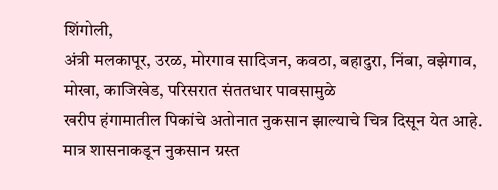शिंगोली,
अंत्री मलकापूर, उरळ, मोरगाव सादिजन, कवठा, बहादुरा, निंबा, वझेगाव,
मोखा, काजिखेड, परिसरात संततधार पावसामुळे
खरीप हंगामातील पिकांचे अतोनात नुकसान झाल्याचे चित्र दिसून येत आहे.
मात्र शासनाकडून नुकसान ग्रस्त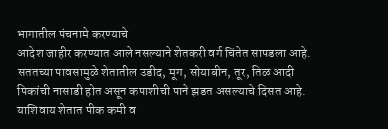भागातील पंचनामे करण्याचे
आदेश जाहीर करण्यात आले नसल्याने शेतकरी वर्ग चिंतेत सापडला आहे.
सततच्या पावसामुळे शेतातील उडीद, मूग, सोयाबीन, तूर, तिळ आदी
पिकांची नासाडी होत असून कपाशीची पाने झडत असल्याचे दिसत आहे.
याशिवाय शेतात पीक कमी व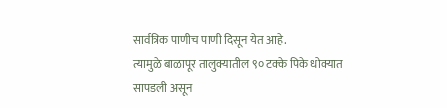सार्वत्रिक पाणीच पाणी दिसून येत आहे.
त्यामुळे बाळापूर तालुक्यातील ९० टक्के पिके धोक्यात सापडली असून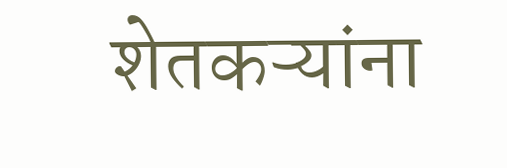शेतकऱ्यांना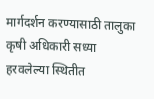मार्गदर्शन करण्यासाठी तालुका कृषी अधिकारी सध्या
हरवलेल्या स्थितीत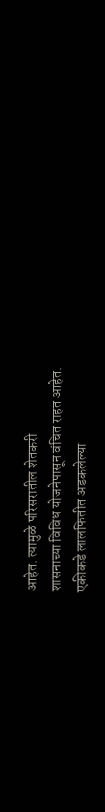आहेत. त्यामुळे परिसरातील शेतकरी
शासनाच्या विविध योजनेपासून वंचित राहत आहेत.
एकीकडे लालफितीत अडकलेल्या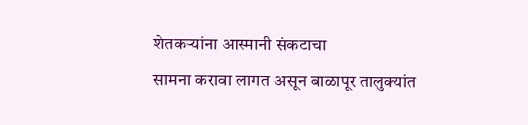शेतकऱ्यांना आस्मानी संकटाचा
सामना करावा लागत असून बाळापूर तालुक्यांत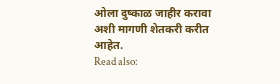ओला दुष्काळ जाहीर करावा
अशी मागणी शेतकरी करीत आहेत.
Read also: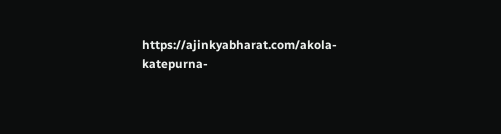https://ajinkyabharat.com/akola-katepurna-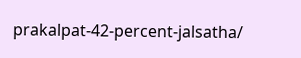prakalpat-42-percent-jalsatha/